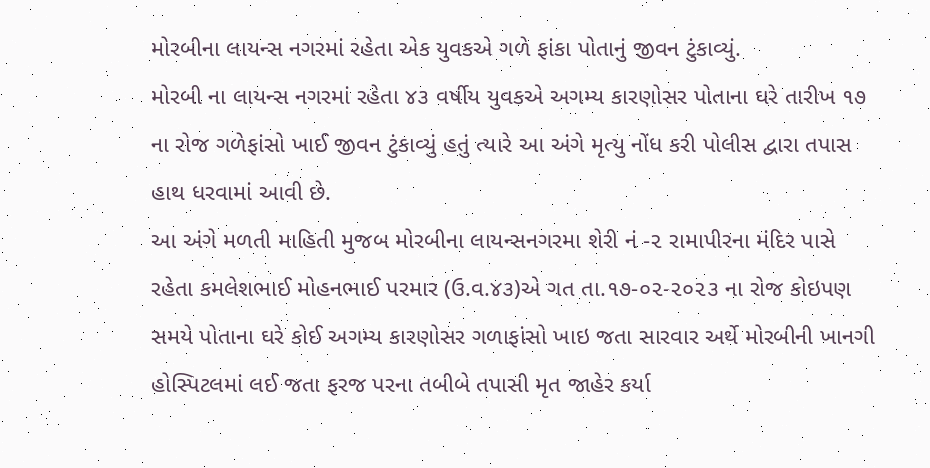મોરબીના લાયન્સ નગરમાં રહેતા એક યુવકએ ગળે ફાંકા પોતાનું જીવન ટુંકાવ્યું.
મોરબી ના લાયન્સ નગરમાં રહેતા ૪૩ વર્ષીય યુવકએ અગમ્ય કારણોસર પોતાના ઘરે તારીખ ૧૭ ના રોજ ગળેફાંસો ખાઈ જીવન ટુંકાવ્યું હતું ત્યારે આ અંગે મૃત્યુ નોંધ કરી પોલીસ દ્વારા તપાસ હાથ ધરવામાં આવી છે.
આ અંગે મળતી માહિતી મુજબ મોરબીના લાયન્સનગરમા શેરી નં -૨ રામાપીરના મંદિર પાસે રહેતા કમલેશભાઈ મોહનભાઈ પરમાર (ઉ.વ.૪૩)એ ગત તા.૧૭-૦૨-૨૦૨૩ ના રોજ કોઇપણ સમયે પોતાના ઘરે કોઈ અગમ્ય કારણોસર ગળાફાંસો ખાઇ જતા સારવાર અર્થે મોરબીની ખાનગી હોસ્પિટલમાં લઈ જતા ફરજ પરના તબીબે તપાસી મૃત જાહેર કર્યા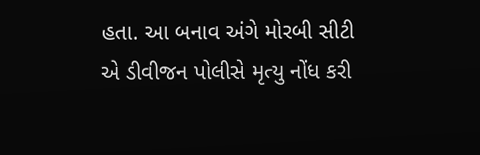હતા. આ બનાવ અંગે મોરબી સીટી એ ડીવીજન પોલીસે મૃત્યુ નોંધ કરી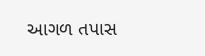આગળ તપાસ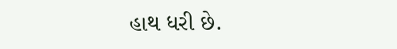હાથ ધરી છે.